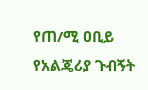የጠ/ሚ ዐቢይ የአልጄሪያ ጉብኝት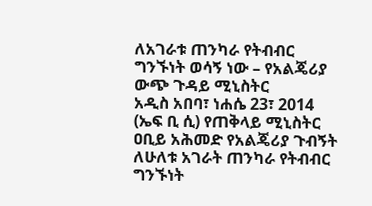ለአገራቱ ጠንካራ የትብብር ግንኙነት ወሳኝ ነው – የአልጄሪያ ውጭ ጉዳይ ሚኒስትር
አዲስ አበባ፣ ነሐሴ 23፣ 2014 (ኤፍ ቢ ሲ) የጠቅላይ ሚኒስትር ዐቢይ አሕመድ የአልጄሪያ ጉብኝት ለሁለቱ አገራት ጠንካራ የትብብር ግንኙነት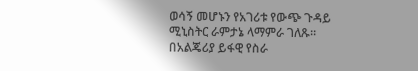ወሳኝ መሆኑን የአገሪቱ የውጭ ጉዳይ ሚኒስትር ራምታኔ ላማምራ ገለጹ።
በአልጄሪያ ይፋዊ የስራ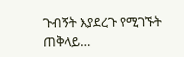ጉብኝት እያደረጉ የሚገኙት ጠቅላይ…